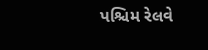પશ્ચિમ રેલવે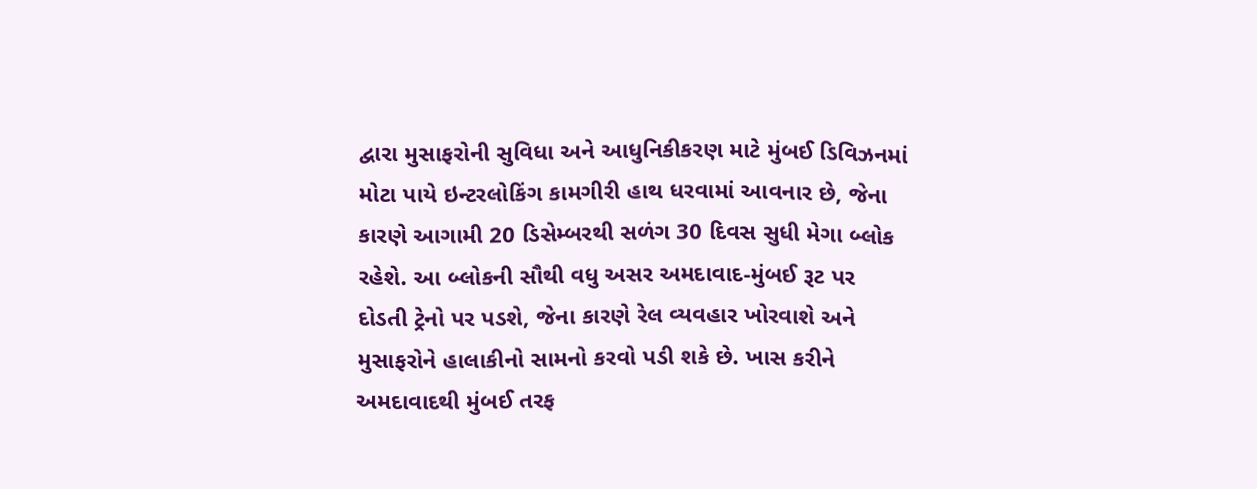દ્વારા મુસાફરોની સુવિધા અને આધુનિકીકરણ માટે મુંબઈ ડિવિઝનમાં મોટા પાયે ઇન્ટરલોકિંગ કામગીરી હાથ ધરવામાં આવનાર છે, જેના કારણે આગામી 20 ડિસેમ્બરથી સળંગ 30 દિવસ સુધી મેગા બ્લોક રહેશે. આ બ્લોકની સૌથી વધુ અસર અમદાવાદ-મુંબઈ રૂટ પર દોડતી ટ્રેનો પર પડશે, જેના કારણે રેલ વ્યવહાર ખોરવાશે અને મુસાફરોને હાલાકીનો સામનો કરવો પડી શકે છે. ખાસ કરીને અમદાવાદથી મુંબઈ તરફ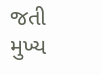જતી મુખ્ય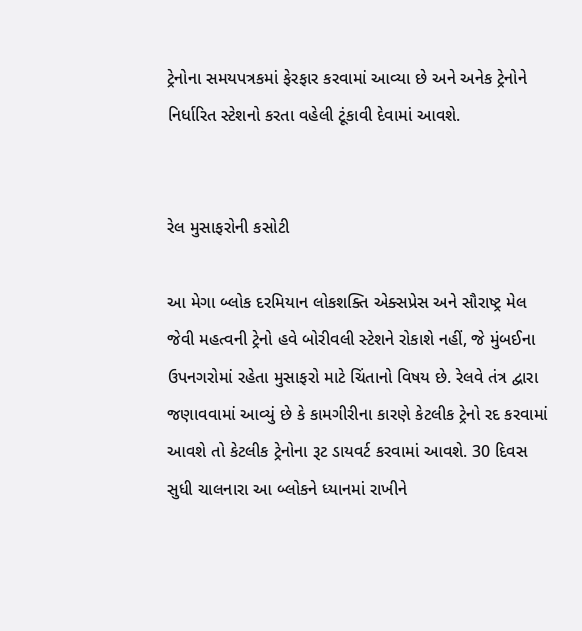ટ્રેનોના સમયપત્રકમાં ફેરફાર કરવામાં આવ્યા છે અને અનેક ટ્રેનોને નિર્ધારિત સ્ટેશનો કરતા વહેલી ટૂંકાવી દેવામાં આવશે.


રેલ મુસાફરોની કસોટી

આ મેગા બ્લોક દરમિયાન લોકશક્તિ એક્સપ્રેસ અને સૌરાષ્ટ્ર મેલ જેવી મહત્વની ટ્રેનો હવે બોરીવલી સ્ટેશને રોકાશે નહીં, જે મુંબઈના ઉપનગરોમાં રહેતા મુસાફરો માટે ચિંતાનો વિષય છે. રેલવે તંત્ર દ્વારા જણાવવામાં આવ્યું છે કે કામગીરીના કારણે કેટલીક ટ્રેનો રદ કરવામાં આવશે તો કેટલીક ટ્રેનોના રૂટ ડાયવર્ટ કરવામાં આવશે. 30 દિવસ સુધી ચાલનારા આ બ્લોકને ધ્યાનમાં રાખીને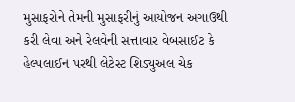મુસાફરોને તેમની મુસાફરીનું આયોજન અગાઉથી કરી લેવા અને રેલવેની સત્તાવાર વેબસાઈટ કે હેલ્પલાઈન પરથી લેટેસ્ટ શિડ્યુઅલ ચેક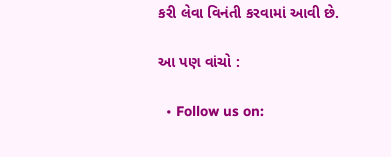કરી લેવા વિનંતી કરવામાં આવી છે.

આ પણ વાંચો :

  • Follow us on: